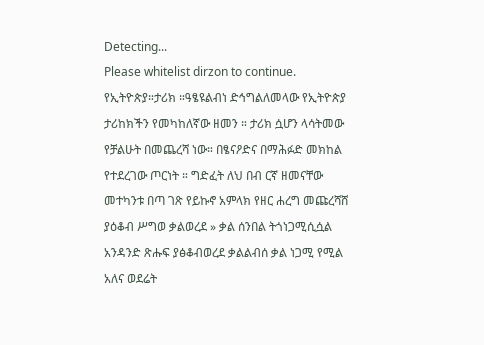Detecting...
Please whitelist dirzon to continue.
የኢትዮጵያ።ታሪክ ።ዓፄዩልብነ ድኅግልለመላው የኢትዮጵያ ታሪከክችን የመካከለኛው ዘመን ። ታሪክ ሷሆን ላሳትመው የቻልሁት በመጨረሻ ነው። በፄናዖድና በማሕፉድ መክከል የተደረገው ጦርነት ። ግድፈት ለህ በብ ርኛ ዘመናቸው መተካንቱ በጣ ገጽ የይኩኖ አምላክ የዘር ሐረግ መጩረሻሸ ያዕቆብ ሥግወ ቃልወረደ » ቃል ሰንበል ትጎነጋሚሲሷል አንዳንድ ጽሑፍ ያፅቆብወረደ ቃልልብሰ ቃል ነጋሚ የሚል አለና ወደሬት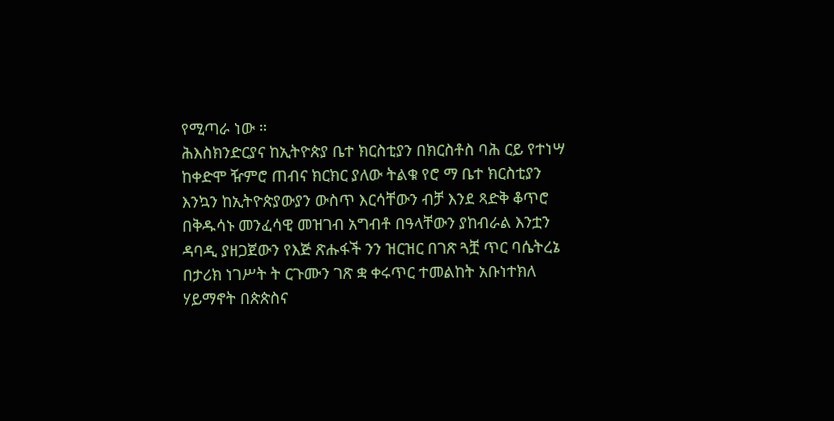የሚጣራ ነው ።
ሕእስክንድርያና ከኢትዮጵያ ቤተ ክርስቲያን በክርስቶስ ባሕ ርይ የተነሣ ከቀድሞ ዥምሮ ጠብና ክርክር ያለው ትልቁ የሮ ማ ቤተ ክርስቲያን እንኳን ከኢትዮጵያውያን ውስጥ እርሳቸውን ብቻ እንደ ጻድቅ ቆጥሮ በቅዱሳኑ መንፈሳዊ መዝገብ አግብቶ በዓላቸውን ያከብራል እንቷን ዳባዲ ያዘጋጀውን የእጅ ጽሑፋች ንን ዝርዝር በገጽ ጓቿ ጥር ባሴትረኔ በታሪክ ነገሥት ት ርጉሙን ገጽ ቋ ቀሩጥር ተመልከት አቡነተክለ ሃይማኖት በጵጵስና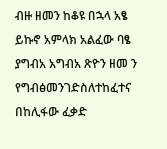ብዙ ዘመን ከቆዩ በኋላ አፄ ይኩኖ አምላክ አልፈው ባፄ ያግብአ አግብአ ጽዮን ዘመ ን የግብፅመንገድስለተከፈተና በከሊፋው ፈቃድ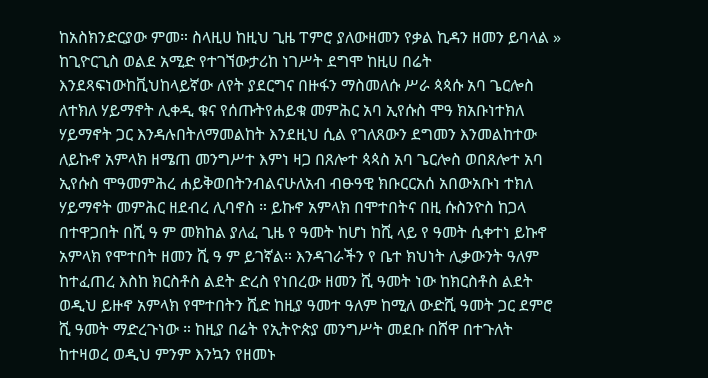ከአስክንድርያው ምመ። ስላዚሀ ከዚህ ጊዜ ፐምሮ ያለውዘመን የቃል ኪዳን ዘመን ይባላል » ከጊዮርጊስ ወልደ አሚድ የተገኘውታሪከ ነገሥት ደግሞ ከዚሀ በሬት እንደጻፍነውከቪህከላይኛው ለየት ያደርግና በዙፋን ማስመለሱ ሥራ ጳጳሱ አባ ጌርሎስ ለተክለ ሃይማኖት ሊቀዲ ቁና የሰጡትየሐይቁ መምሕር አባ ኢየሱስ ሞዓ ክአቡነተክለ ሃይማኖት ጋር እንዳሉበትለማመልከት እንደዚህ ሲል የገለጸውን ደግመን እንመልከተው ለይኩኖ አምላክ ዘሜጠ መንግሥተ እምነ ዛጋ በጸሎተ ጳጳስ አባ ጌርሎስ ወበጸሎተ አባ ኢየሱስ ሞዓመምሕረ ሐይቅወበትንብልናሁለአብ ብፁዓዊ ክቡርርአሰ አበውአቡነ ተክለ ሃይማኖት መምሕር ዘደብረ ሊባኖስ ። ይኩኖ አምላክ በሞተበትና በዚ ሱስንዮስ ከጋላ በተዋጋበት በሺ ዓ ም መክከል ያለፈ ጊዜ የ ዓመት ከሆነ ከሺ ላይ የ ዓመት ሲቀተነ ይኩኖ አምላክ የሞተበት ዘመን ሺ ዓ ም ይገኛል። እንዳገራችን የ ቤተ ክህነት ሊቃውንት ዓለም ከተፈጠረ እስከ ክርስቶስ ልደት ድረስ የነበረው ዘመን ሺ ዓመት ነው ከክርስቶስ ልደት ወዲህ ይዙኖ አምላክ የሞተበትን ሺድ ከዚያ ዓመተ ዓለም ከሚለ ውድሺ ዓመት ጋር ደምሮ ሺ ዓመት ማድረጉነው ። ከዚያ በሬት የኢትዮጵያ መንግሥት መደቡ በሸዋ በተጉለት ከተዛወረ ወዲህ ምንም እንኳን የዘመኑ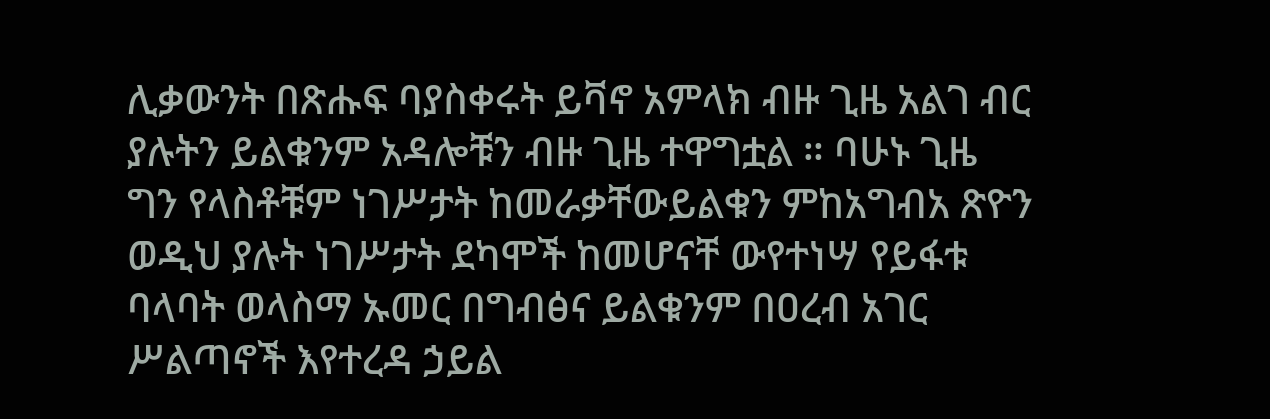ሊቃውንት በጽሑፍ ባያስቀሩት ይቫኖ አምላክ ብዙ ጊዜ አልገ ብር ያሉትን ይልቁንም አዳሎቹን ብዙ ጊዜ ተዋግቷል ። ባሁኑ ጊዜ ግን የላስቶቹም ነገሥታት ከመራቃቸውይልቁን ምከአግብአ ጽዮን ወዲህ ያሉት ነገሥታት ደካሞች ከመሆናቸ ውየተነሣ የይፋቱ ባላባት ወላስማ ኡመር በግብፅና ይልቁንም በዐረብ አገር ሥልጣኖች እየተረዳ ኃይል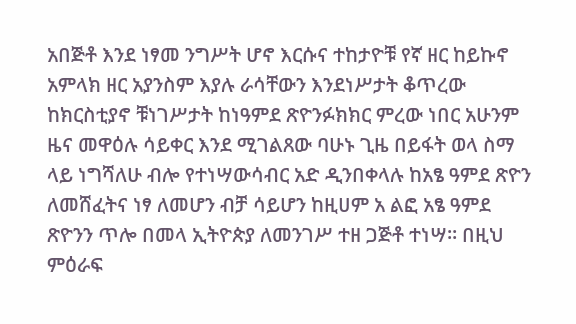አበጅቶ እንደ ነፃመ ንግሥት ሆኖ እርሱና ተከታዮቹ የኛ ዘር ከይኩኖ አምላክ ዘር አያንስም እያሉ ራሳቸውን እንደነሥታት ቆጥረው ከክርስቲያኖ ቹነገሥታት ከነዓምደ ጽዮንፉክክር ምረው ነበር አሁንም ዜና መዋዕሉ ሳይቀር እንደ ሚገልጸው ባሁኑ ጊዜ በይፋት ወላ ስማ ላይ ነግሻለሁ ብሎ የተነሣውሳብር አድ ዲንበቀላሉ ከአፄ ዓምደ ጽዮን ለመሸፈትና ነፃ ለመሆን ብቻ ሳይሆን ከዚሀም አ ልፎ አፄ ዓምደ ጽዮንን ጥሎ በመላ ኢትዮጵያ ለመንገሥ ተዘ ጋጅቶ ተነሣ። በዚህ ምዕራፍ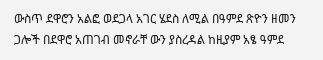ውስጥ ደዋሮን አልፎ ወደጋላ አገር ሄደስ ለሚል በዓምደ ጽዮን ዘመን ጋሎች በደዋሮ አጠገብ መኖራቸ ውን ያስረዳል ከዚያም አፄ ዓምደ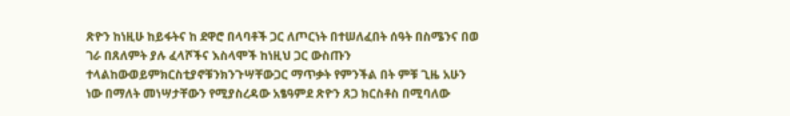ጽዮን ከነዚሁ ከይፋትና ከ ደዋሮ በላባቶች ጋር ለጦርነት በተሠለፈበት ሰዓት በስሜንና በወ ገራ በጸለምት ያሉ ፈላሾችና እስላሞች ከነዚህ ጋር ውስጡን ተላልከውወይምክርስቲያኖቹንክንጉሣቸውጋር ማጥቃት የምንችል በት ምቹ ጊዜ አሁን ነው በማለት መነሣታቸውን የሚያስረዳው አፄዓምደ ጽዮን ጸጋ ክርስቶስ በሚባለው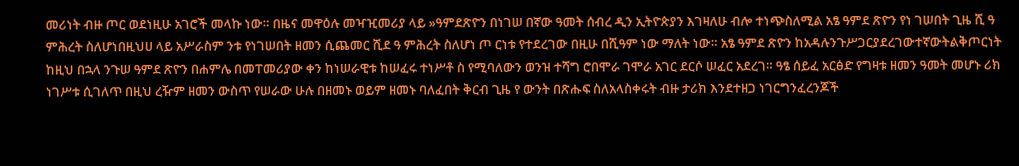መሪነት ብዙ ጦር ወደነዚሁ አገሮች መላኩ ነው። በዜና መዋዕሉ መዣዢመሪያ ላይ »ዓምደጽዮን በነገሠ በኛው ዓመት ሰብረ ዲን ኢትዮጵያን እገዛለሁ ብሎ ተነጭስለሚል አፄ ዓምደ ጽዮን የነ ገሠበት ጊዜ ሺ ዓ ምሕረት ስለሆነበዚህሀ ላይ አሥራስም ንቱ የነገሠበት ዘመን ሲጨመር ሺደ ዓ ምሕረት ስለሆነ ጦ ርነቱ የተደረገው በዚሁ በሺዓም ነው ማለት ነው። አፄ ዓምደ ጽዮን ከአዳሉንጉሥጋርያደረገውተኛውትልቅጦርነት ከዚህ በኋላ ንጉሠ ዓምደ ጽዮን በሐምሌ በመፐመሪያው ቀን ከነሠራዊቱ ከሠፈሩ ተነሥቶ ስ የሚባለውን ወንዝ ተሻግ ሮበሞራ ገሞራ አገር ደርሶ ሠፈር አደረገ። ዓፄ ሰይፈ አርፅድ የግዛቱ ዘመን ዓመት መሆኑ ሪክ ነገሥቱ ሲገለጥ በዚህ ረዥም ዘመን ውስጥ የሠራው ሁሉ በዘመኑ ወይም ዘመኑ ባለፈበት ቅርብ ጊዜ የ ውንት በጽሑፍ ስለአላስቀሩት ብዙ ታሪክ እንደተዘጋ ነገርግንፈረንጆች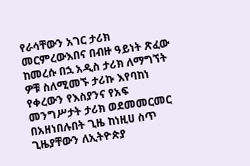የራሳቸውን አገር ታሪክ መርምረውእበና በብዙ ዓይነት ጽፈው ከመረሱ በኋ አዲስ ታሪክ ለማግኘት ዎቹ ስለሚመኙ ታሪኩ እየባከነ የቀረውን የእስያንና የአፍ መንግሥታት ታሪክ ወደመመርመር በአዘነበሉበት ጊዜ ከነዚሀ ስጥ ጊዜያቸውን ለኢትዮጵያ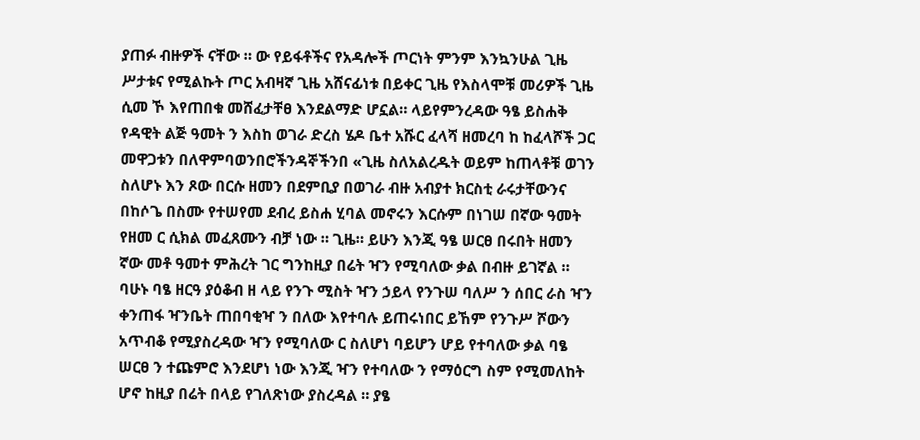ያጠፉ ብዙዎች ናቸው ። ው የይፋቶችና የአዳሎች ጦርነት ምንም እንኳንሁል ጊዜ ሥታቱና የሚልኩት ጦር አብዛኛ ጊዜ አሸናፊነቱ በይቀር ጊዜ የእስላሞቹ መሪዎች ጊዜ ሲመ ኾ እየጠበቁ መሸፈታቸፀ እንደልማድ ሆኗል። ላይየምንረዳው ዓፄ ይስሐቅ የዳዊት ልጅ ዓመት ን እስከ ወገራ ድረስ ሄዶ ቤተ አሹር ፈላሻ ዘመረባ ከ ከፈላሾች ጋር መዋጋቱን በለዋምባወንበሮችንዳኞችንበ «ጊዜ ስለአልረዱት ወይም ከጠላቶቹ ወገን ስለሆኑ እን ጾው በርሱ ዘመን በደምቢያ በወገራ ብዙ አብያተ ክርስቲ ራሩታቸውንና በከሶጌ በስሙ የተሠየመ ደብረ ይስሐ ሂባል መኖሩን እርሱም በነገሠ በኛው ዓመት የዘመ ር ሲክል መፈጸሙን ብቻ ነው ። ጊዜ። ይሁን እንጂ ዓፄ ሠርፀ በሩበት ዘመን ኛው መቶ ዓመተ ምሕረት ገር ግንከዚያ በሬት ዣን የሚባለው ቃል በብዙ ይገኛል ። ባሁኑ ባፄ ዘርዓ ያዕቆብ ዘ ላይ የንጉ ሚስት ዣን ኃይላ የንጉሠ ባለሥ ን ሰበር ራስ ዣን ቀንጠፋ ዣንቤት ጠበባቂዣ ን በለው እየተባሉ ይጠሩነበር ይኸም የንጉሥ ሾውን አጥብቆ የሚያስረዳው ዣን የሚባለው ር ስለሆነ ባይሆን ሆይ የተባለው ቃል ባፄ ሠርፀ ን ተጩምሮ እንደሆነ ነው እንጂ ዣን የተባለው ን የማዕርግ ስም የሚመለከት ሆኖ ከዚያ በሬት በላይ የገለጽነው ያስረዳል ። ያፄ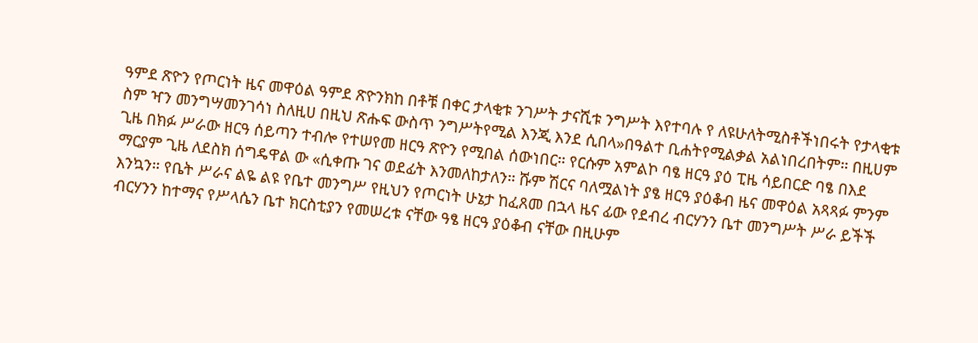ዓምደ ጽዮን የጦርነት ዜና መዋዕል ዓምደ ጽዮንክከ በቶቹ በቀር ታላቂቱ ንገሥት ታናሺቱ ንግሥት እየተባሉ የ ለዩሁለትሚስቶችነበሩት የታላቂቱ ስም ዣን መንግሣመንገሳነ ስለዚሀ በዚህ ጽሑፍ ውስጥ ንግሥትየሚል እንጂ እንደ ሲበላ»በዓልተ ቢሐትየሚልቃል አልነበረበትም። በዚሀም ጊዜ በክፉ ሥራው ዘርዓ ሰይጣን ተብሎ የተሠየመ ዘርዓ ጽዮን የሚበል ሰውነበር። የርሱም አምልኮ ባፄ ዘርዓ ያዕ ፒዜ ሳይበርድ ባፄ በእደ ማርያም ጊዜ ለደስክ ሰግዴዋል ው «ሲቀጡ ገና ወደፊት እንመለከታለን። ሹም ሽርና ባለሟልነት ያፄ ዘርዓ ያዕቆብ ዜና መዋዕል አጻጻፉ ምንም እንኳን። የቤት ሥራና ልዬ ልዩ የቤተ መንግሥ የዚህን የጦርነት ሁኔታ ከፈጸመ በኋላ ዜና ፊው የደብረ ብርሃንን ቤተ መንግሥት ሥራ ይችች ብርሃንን ከተማና የሥላሴን ቤተ ክርስቲያን የመሠረቱ ናቸው ዓፄ ዘርዓ ያዕቆብ ናቸው በዚሁም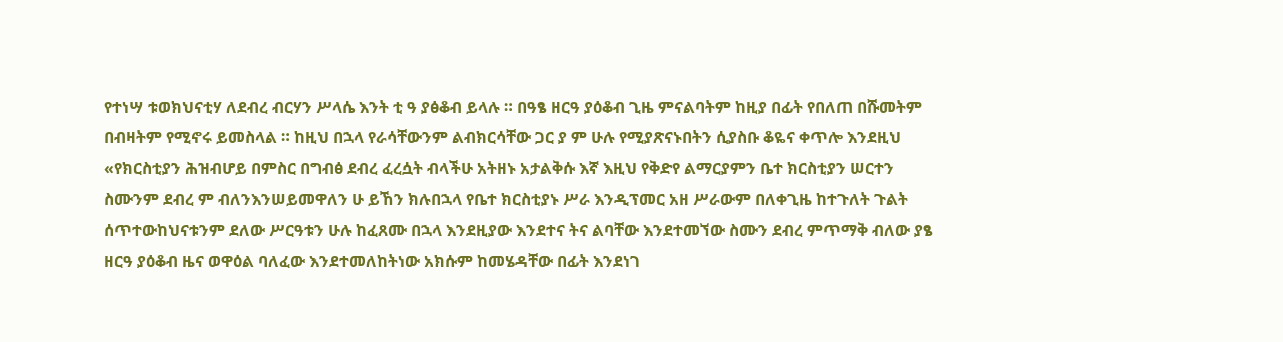የተነሣ ቱወክህናቲሃ ለደብረ ብርሃን ሥላሴ እንት ቲ ዓ ያፅቆብ ይላሉ ። በዓፄ ዘርዓ ያዕቆብ ጊዜ ምናልባትም ከዚያ በፊት የበለጠ በሹመትም በብዛትም የሚኖሩ ይመስላል ። ከዚህ በኋላ የራሳቸውንም ልብክርሳቸው ጋር ያ ም ሁሉ የሚያጽናኑበትን ሲያስቡ ቆዬና ቀጥሎ እንደዚህ «የክርስቲያን ሕዝብሆይ በምስር በግብፅ ደብረ ፈረሷት ብላችሁ አትዘኑ አታልቅሱ እኛ እዚህ የቅድየ ልማርያምን ቤተ ክርስቲያን ሠርተን ስሙንም ደብረ ም ብለንእንሠይመዋለን ሁ ይኸን ክሉበኋላ የቤተ ክርስቲያኑ ሥራ እንዲፕመር አዘ ሥራውም በለቀጊዜ ከተጉለት ጉልት ሰጥተውከህናቱንም ደለው ሥርዓቱን ሁሉ ከፈጸሙ በኋላ እንደዚያው እንደተና ትና ልባቸው እንደተመኘው ስሙን ደብረ ምጥማቅ ብለው ያፄ ዘርዓ ያዕቆብ ዜና ወዋዕል ባለፈው እንደተመለከትነው አክሱም ከመሄዳቸው በፊት እንደነገ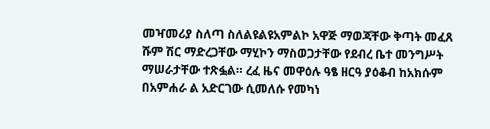መዣመሪያ ስለጣ ስለልዩልዩአምልኮ አዋጅ ማወጃቸው ቅጣት መፈጸ ሹም ሽር ማድረጋቸው ማሂኮን ማስወጋታቸው የደብረ ቤተ መንግሥት ማሠራታቸው ተጽፏል። ረፈ ዜና መዋዕሉ ዓፄ ዘርዓ ያዕቆብ ከአክሱም በአምሐራ ል አድርገው ሲመለሱ የመካነ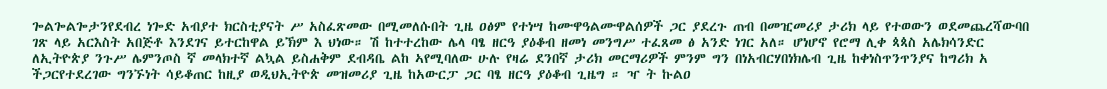ጐልጐልጐታንየደብረ ነጐድ አብያተ ክርስቲያናት ሥ አስፈጽመው በሚመለሱበት ጊዜ ዐፅም የተነሣ ከሙዋዓልሙዋልሰዎች ጋር ያደረጉ ጠብ በመዢመሪያ ታሪክ ላይ የተወውን ወደመጨረሻውባበ ገጽ ላይ አርእስት አበጅቶ እንደገና ይተርከዋል ይኽም እ ህነው። ሽ ከተተረከው ሌላ ባፄ ዘርዓ ያዕቆብ ዘመነ መንግሥ ተፈጸመ ፅ አንድ ነገር አለ። ሆነሆኖ የሮማ ሊቀ ጳጳስ አሌክሳንድር ለኢትዮጵያ ንጉሥ ሌምንጦስ ኛ መላክተኛ ልኳል ይስሐቅም ደብዳቤ ልከ ኣየሚባለው ሁሉ የዛሬ ደንበኛ ታሪክ መርማሪዎች ምንም ግን በነአብርሃበነክሌብ ጊዜ ከቀነስጥንጥንያና ከግሪክ አ ችጋርየተደረገው ግንኙነት ሳይቆጠር ከዚያ ወዲህኢትዮጵ መዝመሪያ ጊዜ ከአውርፓ ጋር ባፄ ዘርዓ ያዕቆብ ጊዜግ ። ዣ ት ኩልዐ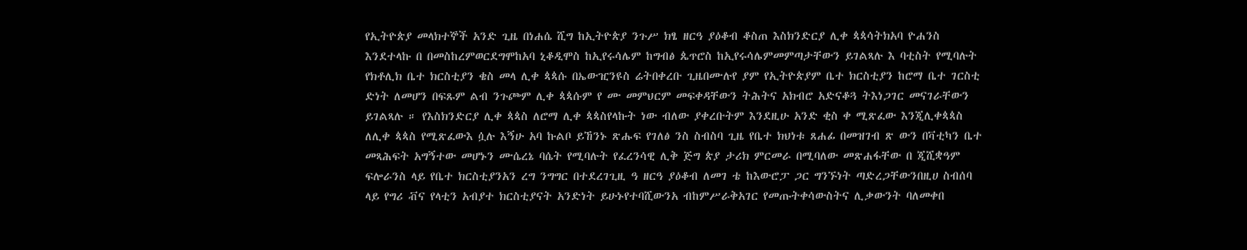የኢትዮጵያ መላክተኞች አንድ ጊዜ በነሐሴ ሺግ ከኢትዮጵያ ንጉሥ ክፄ ዘርዓ ያዕቆብ ቆስጠ እስክንድርያ ሊቀ ጳጳሳትክአባ ዮሐንስ እንደተላኩ በ በመስከረምወርደግሞከአባ ኒቆዲሞስ ከኢየሩሳሌም ከግብፅ ጴጥሮስ ከኢየሩሳሌምመምጣታቸውን ይገልጻሉ እ ባቲስት የሚባሉት የክቶሊክ ቤተ ክርስቲያን ቄስ መላ ሊቀ ጳጳሱ በኤውዢንዩስ ሬትበቀረቡ ጊዜበሙሉየ ያም የኢትዮጵያም ቤተ ክርስቲያን ከሮማ ቤተ ገርስቲ ድነት ለመሆን በፍጹም ልብ ንጉጮም ሊቀ ጳጳሱም የ ሙ መምህርም መፍቀዳቸውን ትሕትና አክብሮ አድናቆጓ ትእነጋገር መናገራቸውን ይገልጻሉ ። የእስክንድርያ ሊቀ ጳጳስ ለሮማ ሊቀ ጳጳስየላኩት ነው ብለው ያቀረቡትም እንደዚሁ አንድ ቂስ ቀ ሚጽፈው እንጂሊቀጳጳስ ለሊቀ ጳጳስ የሚጽፈውእ ሷሉ እኝሁ አባ ኩልቦ ይኸንኑ ጽሑፍ የገለፅ ንስ ስብስባ ጊዜ የቤተ ክህነቱ ጸሐፊ በመዝገብ ጽ ውን በቫቲካን ቤተ መጻሕፍት አግኝተው መሆኑን ሙሴረኔ ባሴት የሚባሉት የፈረንሳዊ ሊቅ ጅግ ጵያ ታሪክ ምርመራ በሚባለው መጽሐፋቸው በ ጂሺቋዓም ፍሎራንስ ላይ የቤተ ክርስቲያንአን ረግ ንግግር በተደረገጊዚ ዓ ዘርዓ ያዕቆብ ለመገ ቴ ከእውሮፓ ጋር ግንኙነት ጣድረጋቸውንበዚሀ ስብሰባ ላይ የግሪ ቭና የላቲን አብያተ ክርስቲያናት አንድነት ይሁኑየተባሺውንአ ብከምሥራቅአገር የመጡትቀሳውስትና ሊቃውንት ባለመቀበ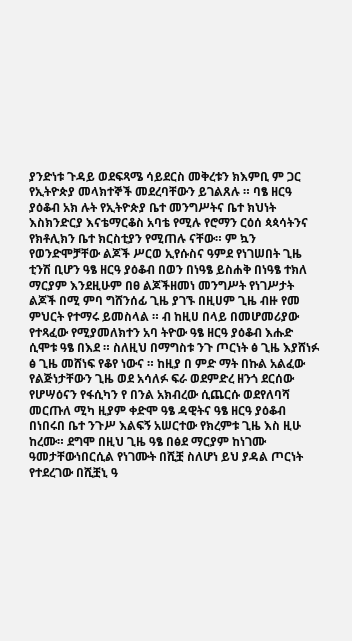ያንድነቱ ጉዳይ ወደፍጻሜ ሳይደርስ መቅረቱን ክእምቢ ም ጋር የኢትዮጵያ መላክተኞች መደረባቸውን ይገልጸሉ ። ባፄ ዘርዓ ያዕቆብ አክ ሉት የኢትዮጵያ ቤተ መንግሥትና ቤተ ክህነት እስክንድርያ እናቴማርቆስ አባቴ የሚሉ የሮማን ርዕሰ ጳጳሳትንና የክቶሊክን ቤተ ክርስቲያን የሚጠሉ ናቸው። ም ኳን የወንድሞቻቸው ልጆች ሥርወ ኢየሱስና ዓምደ የነገሠበት ጊዜ ቲንሽ ቢሆን ዓፄ ዘርዓ ያዕቆብ በወን በነዓፄ ይስሐቅ በነዓፄ ተክለ ማርያም እንደዚሁም በፀ ልጆችዘመነ መንግሥት የነገሥታት ልጆች በሚ ምባ ግሸንሰፊ ጊዜ ያገኙ በዚሀም ጊዜ ብዙ የመ ምህርት የተማሩ ይመስላል ። ብ ከዚሀ በላይ በመሆመሪያው የተጻፈው የሚያመለክተን አባ ትዮው ዓፄ ዘርዓ ያዕቆብ እሑድ ሲሞቱ ዓፄ በእደ ። ስለዚህ በማግስቱ ንጉ ጦርነት ፅ ጊዜ እያሸነፉ ፅ ጊዜ መሸነፍ የቆየ ነውና ። ከዚያ በ ምድ ማት በኩል አልፈው የልጅነታቸውን ጊዜ ወደ አሳለፉ ፍራ ወደምድረ ዘንጎ ደርሰው የሆሣዕናን የፋሲካን የ በንል አክብረው ሲጨርሱ ወደየለባሻ መርጡለ ሚካ ዚያም ቀድሞ ዓፄ ዳዊትና ዓፄ ዘርዓ ያዕቆብ በነበሩበ ቤተ ንጉሥ እልፍኝ አሠርተው የክረምቱ ጊዜ እስ ዚሁ ከረሙ። ደግሞ በዚህ ጊዜ ዓፄ በፅደ ማርያም ከነገሙ ዓመታቸውነበርሲል የነገሙት በሺቿ ስለሆነ ይህ ያዳል ጦርነት የተደረገው በሺቿኒ ዓ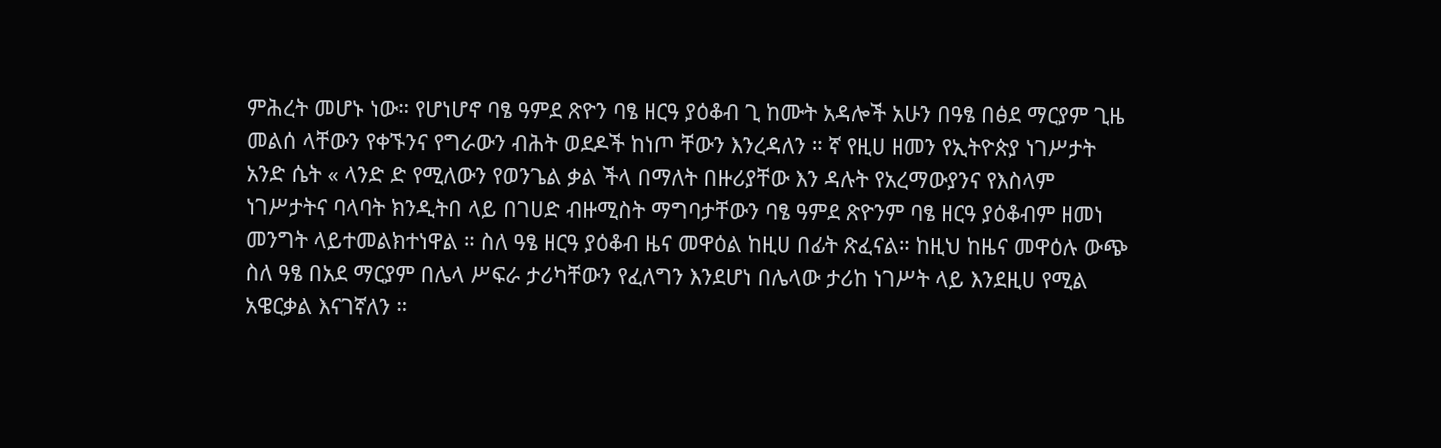ምሕረት መሆኑ ነው። የሆነሆኖ ባፄ ዓምደ ጽዮን ባፄ ዘርዓ ያዕቆብ ጊ ከሙት አዳሎች አሁን በዓፄ በፅደ ማርያም ጊዜ መልሰ ላቸውን የቀኙንና የግራውን ብሕት ወደዶች ከነጦ ቸውን እንረዳለን ። ኛ የዚሀ ዘመን የኢትዮጵያ ነገሥታት አንድ ሴት « ላንድ ድ የሚለውን የወንጌል ቃል ችላ በማለት በዙሪያቸው እን ዳሉት የአረማውያንና የእስላም ነገሥታትና ባላባት ክንዲትበ ላይ በገሀድ ብዙሚስት ማግባታቸውን ባፄ ዓምደ ጽዮንም ባፄ ዘርዓ ያዕቆብም ዘመነ መንግት ላይተመልክተነዋል ። ስለ ዓፄ ዘርዓ ያዕቆብ ዜና መዋዕል ከዚሀ በፊት ጽፈናል። ከዚህ ከዜና መዋዕሉ ውጭ ስለ ዓፄ በአደ ማርያም በሌላ ሥፍራ ታሪካቸውን የፈለግን እንደሆነ በሌላው ታሪከ ነገሥት ላይ እንደዚሀ የሚል አዌርቃል እናገኛለን ።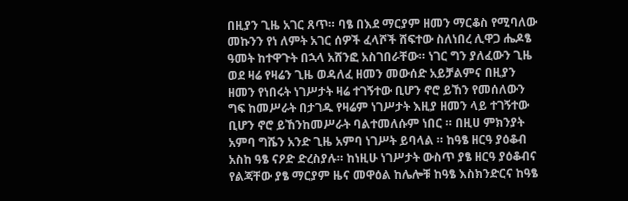በዚያን ጊዜ አገር ጸጥ። ባፄ በእደ ማርያም ዘመን ማርቆስ የሚባለው መኩንን የነ ለምት አገር ሰዎች ፈላሾች ሸፍተው ስለነበረ ሊዋጋ ሔዶፄ ዓመት ከተዋጉት በኋላ አሸንፎ አስገበራቸው። ነገር ግን ያለፈውን ጊዜ ወደ ዛሬ የዛሬን ጊዜ ወዳለፈ ዘመን መውሰድ አይቻልምና በዚያን ዘመን የነበሩት ነገሥታት ዛሬ ተገኝተው ቢሆን ኖሮ ይኸን የመሰለውን ግፍ ከመሥራት በታገዱ የዛሬም ነገሥታት እዚያ ዘመን ላይ ተገኝተው ቢሆን ኖሮ ይኸንከመሥራት ባልተመለሱም ነበር ። በዚሀ ምክንያት አምባ ግሼን አንድ ጊዜ አምባ ነገሥት ይባላል ። ከዓፄ ዘርዓ ያዕቆብ አስከ ዓፄ ናዖድ ድረስያሉ። ከነዚሁ ነገሥታት ውስጥ ያፄ ዘርዓ ያዕቆብና የልጃቸው ያፄ ማርያም ዜና መዋዕል ከሌሎቹ ከዓፄ እስክንድርና ከዓፄ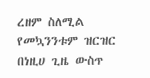ረዘም ስለሚል የመኳንንቱም ዝርዝር በነዚሀ ጊዜ ውስጥ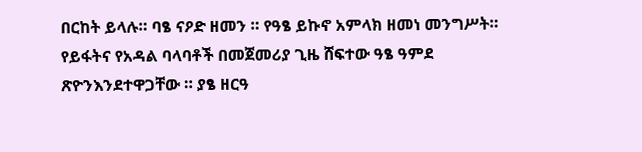በርከት ይላሉ። ባፄ ናዖድ ዘመን ። የዓፄ ይኩኖ አምላክ ዘመነ መንግሥት። የይፋትና የአዳል ባላባቶች በመጀመሪያ ጊዜ ሸፍተው ዓፄ ዓምደ ጽዮንእንደተዋጋቸው ። ያፄ ዘርዓ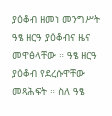ያዕቆብ ዘመነ መንግሥት ዓፄ ዘርዓ ያዕቆብና ዜና መዋፅላቸው ። ዓፄ ዘርዓ ያዕቆብ የደረሱዋቸው መጻሕፍት ። ስለ ዓፄ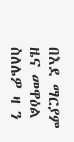በእደ ማርያም ዜና መዋዕል ስለሌዎ ዛ ን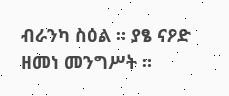ብራንካ ስዕል ። ያፄ ናዖድ ዘመነ መንግሥት ።